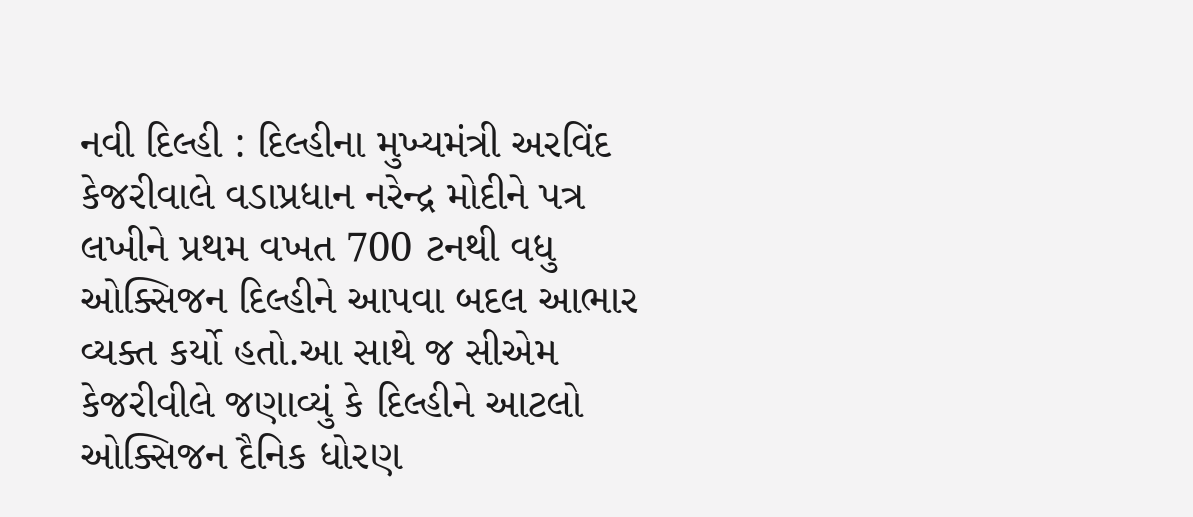નવી દિલ્હી : દિલ્હીના મુખ્યમંત્રી અરવિંદ કેજરીવાલે વડાપ્રધાન નરેન્દ્ર મોદીને પત્ર લખીને પ્રથમ વખત 700 ટનથી વધુ ઓક્સિજન દિલ્હીને આપવા બદલ આભાર વ્યક્ત કર્યો હતો.આ સાથે જ સીએમ કેજરીવીલે જણાવ્યું કે દિલ્હીને આટલો ઓક્સિજન દૈનિક ધોરણ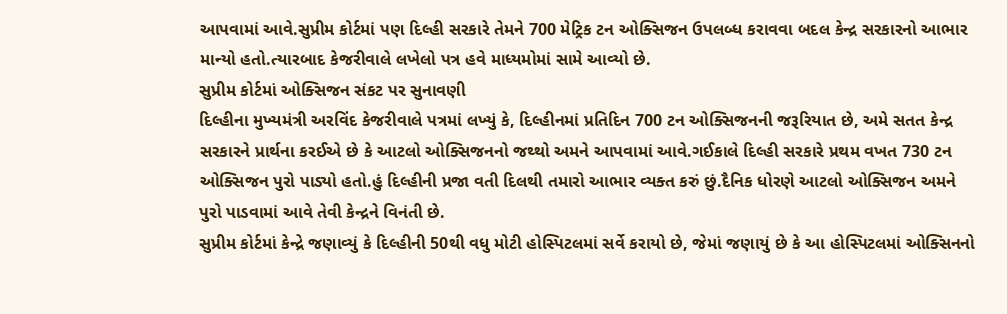આપવામાં આવે.સુપ્રીમ કોર્ટમાં પણ દિલ્હી સરકારે તેમને 700 મેટ્રિક ટન ઓક્સિજન ઉપલબ્ધ કરાવવા બદલ કેન્દ્ર સરકારનો આભાર માન્યો હતો.ત્યારબાદ કેજરીવાલે લખેલો પત્ર હવે માધ્યમોમાં સામે આવ્યો છે.
સુપ્રીમ કોર્ટમાં ઓક્સિજન સંકટ પર સુનાવણી
દિલ્હીના મુખ્યમંત્રી અરવિંદ કેજરીવાલે પત્રમાં લખ્યું કે, દિલ્હીનમાં પ્રતિદિન 700 ટન ઓક્સિજનની જરૂરિયાત છે, અમે સતત કેન્દ્ર સરકારને પ્રાર્થના કરઈએ છે કે આટલો ઓક્સિજનનો જથ્થો અમને આપવામાં આવે.ગઈકાલે દિલ્હી સરકારે પ્રથમ વખત 730 ટન ઓક્સિજન પુરો પાડ્યો હતો.હું દિલ્હીની પ્રજા વતી દિલથી તમારો આભાર વ્યક્ત કરું છું.દૈનિક ધોરણે આટલો ઓક્સિજન અમને પુરો પાડવામાં આવે તેવી કેન્દ્રને વિનંતી છે.
સુપ્રીમ કોર્ટમાં કેન્દ્રે જણાવ્યું કે દિલ્હીની 50થી વધુ મોટી હોસ્પિટલમાં સર્વે કરાયો છે, જેમાં જણાયું છે કે આ હોસ્પિટલમાં ઓક્સિનનો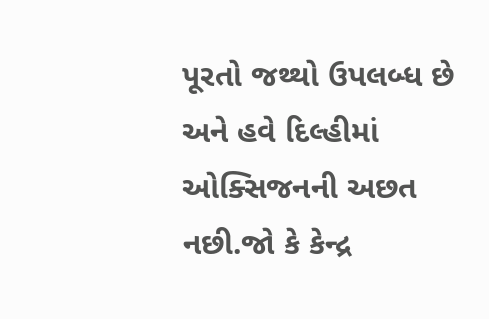પૂરતો જથ્થો ઉપલબ્ધ છે અને હવે દિલ્હીમાં ઓક્સિજનની અછત નછી.જો કે કેન્દ્ર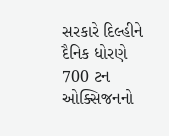સરકારે દિલ્હીને દૈનિક ધોરણે 700 ટન ઓક્સિજનનો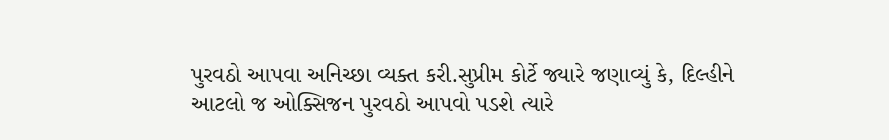પુરવઠો આપવા અનિચ્છા વ્યક્ત કરી.સુપ્રીમ કોર્ટે જ્યારે જણાવ્યું કે, દિલ્હીને આટલો જ ઓક્સિજન પુરવઠો આપવો પડશે ત્યારે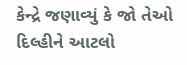કેન્દ્રે જણાવ્યું કે જો તેઓ દિલ્હીને આટલો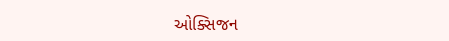ઓક્સિજન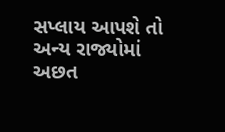સપ્લાય આપશે તો અન્ય રાજ્યોમાં અછત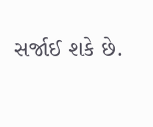સર્જાઈ શકે છે.